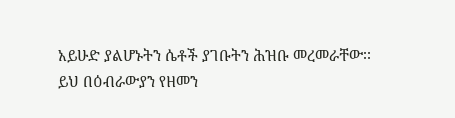አይሁድ ያልሆኑትን ሴቶች ያገቡትን ሕዝቡ መረመራቸው፡፡
ይህ በዕብራውያን የዘመን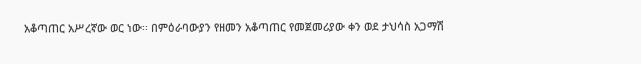አቆጣጠር አሥረኛው ወር ነው፡፡ በምዕራባውያን የዘመን አቆጣጠር የመጀመሪያው ቀን ወደ ታህሳስ አጋማሽ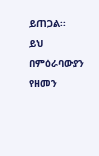ይጠጋል፡፡
ይህ በምዕራባውያን የዘመን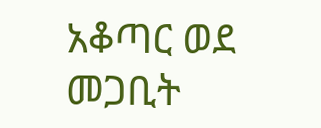አቆጣር ወደ መጋቢት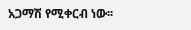አጋማሽ የሚቀርብ ነው፡፡